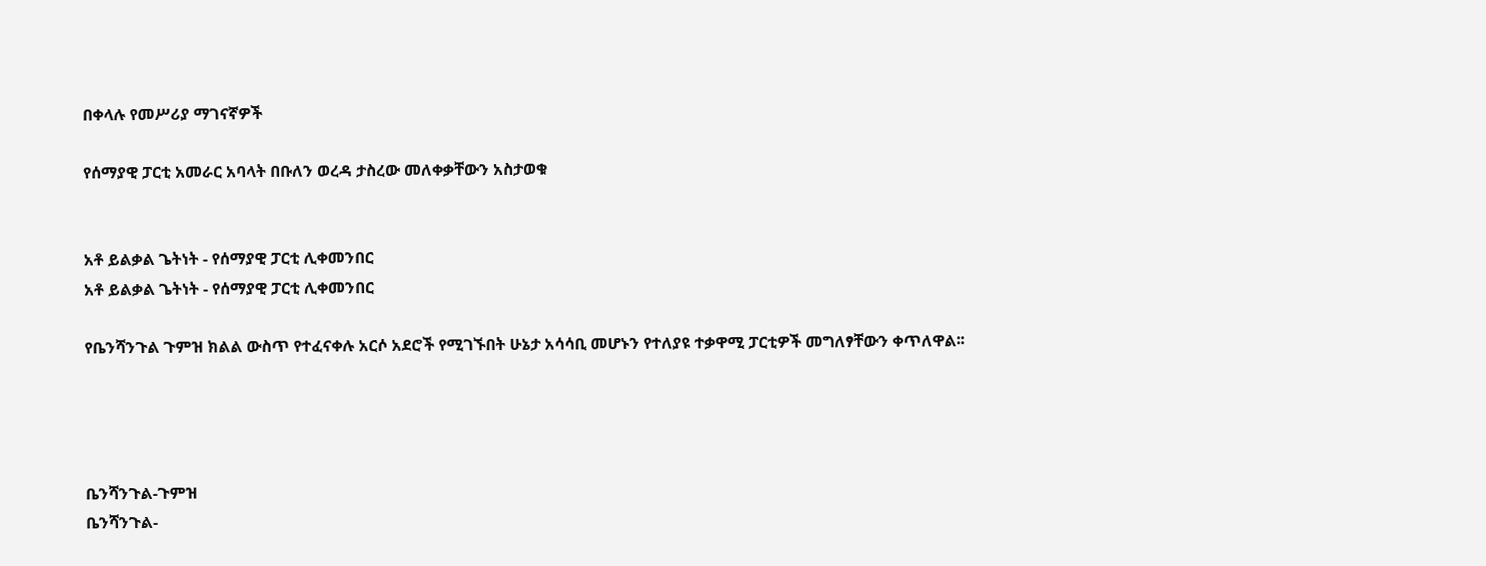በቀላሉ የመሥሪያ ማገናኛዎች

የሰማያዊ ፓርቲ አመራር አባላት በቡለን ወረዳ ታስረው መለቀቃቸውን አስታወቁ


አቶ ይልቃል ጌትነት - የሰማያዊ ፓርቲ ሊቀመንበር
አቶ ይልቃል ጌትነት - የሰማያዊ ፓርቲ ሊቀመንበር

የቤንሻንጉል ጉምዝ ክልል ውስጥ የተፈናቀሉ አርሶ አደሮች የሚገኙበት ሁኔታ አሳሳቢ መሆኑን የተለያዩ ተቃዋሚ ፓርቲዎች መግለፃቸውን ቀጥለዋል፡፡




ቤንሻንጉል-ጉምዝ
ቤንሻንጉል-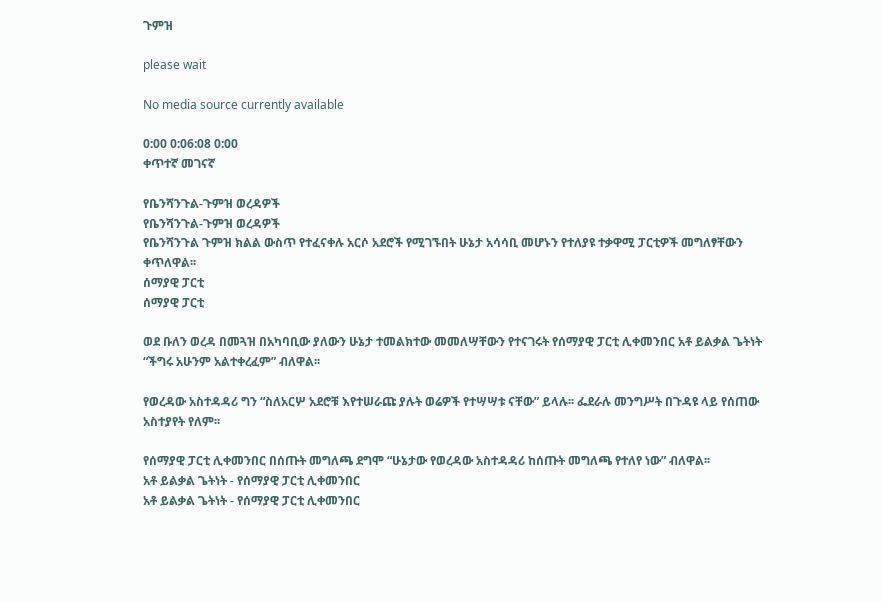ጉምዝ

please wait

No media source currently available

0:00 0:06:08 0:00
ቀጥተኛ መገናኛ

የቤንሻንጉል-ጉምዝ ወረዳዎች
የቤንሻንጉል-ጉምዝ ወረዳዎች
የቤንሻንጉል ጉምዝ ክልል ውስጥ የተፈናቀሉ አርሶ አደሮች የሚገኙበት ሁኔታ አሳሳቢ መሆኑን የተለያዩ ተቃዋሚ ፓርቲዎች መግለፃቸውን ቀጥለዋል፡፡
ሰማያዊ ፓርቲ
ሰማያዊ ፓርቲ

ወደ ቡለን ወረዳ በመጓዝ በአካባቢው ያለውን ሁኔታ ተመልክተው መመለሣቸውን የተናገሩት የሰማያዊ ፓርቲ ሊቀመንበር አቶ ይልቃል ጌትነት “ችግሩ አሁንም አልተቀረፈም” ብለዋል፡፡

የወረዳው አስተዳዳሪ ግን “ስለአርሦ አደሮቹ እየተሠራጩ ያሉት ወሬዎች የተሣሣቱ ናቸው” ይላሉ፡፡ ፌደራሉ መንግሥት በጉዳዩ ላይ የሰጠው አስተያየት የለም፡፡

የሰማያዊ ፓርቲ ሊቀመንበር በሰጡት መግለጫ ደግሞ “ሁኔታው የወረዳው አስተዳዳሪ ከሰጡት መግለጫ የተለየ ነው” ብለዋል፡፡
አቶ ይልቃል ጌትነት - የሰማያዊ ፓርቲ ሊቀመንበር
አቶ ይልቃል ጌትነት - የሰማያዊ ፓርቲ ሊቀመንበር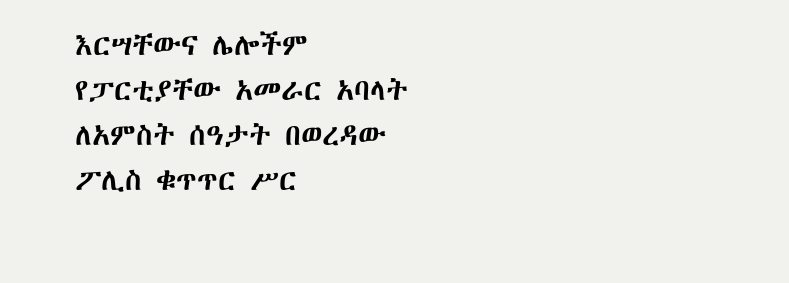እርሣቸውና ሌሎችም የፓርቲያቸው አመራር አባላት ለአምስት ሰዓታት በወረዳው ፖሊስ ቁጥጥር ሥር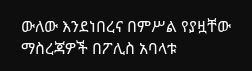ውለው እንደነበረና በምሥል የያዟቸው ማስረጃዎች በፖሊስ አባላቱ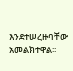እንደተሠረዙባቸው አመልክተዋል፡፡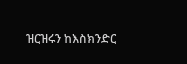ዝርዝሩን ከእስክንድር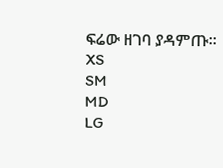ፍሬው ዘገባ ያዳምጡ፡፡
XS
SM
MD
LG